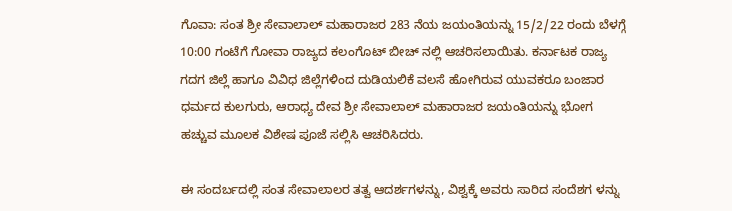ಗೊವಾ: ಸಂತ ಶ್ರೀ ಸೇವಾಲಾಲ್ ಮಹಾರಾಜರ 283 ನೆಯ ಜಯಂತಿಯನ್ನು 15/2/22 ರಂದು ಬೆಳಗ್ಗೆ 10:00 ಗಂಟೆಗೆ ಗೋವಾ ರಾಜ್ಯದ ಕಲಂಗೊಟ್ ಬೀಚ್ ನಲ್ಲಿ ಆಚರಿಸಲಾಯಿತು. ಕರ್ನಾಟಕ ರಾಜ್ಯ ಗದಗ ಜಿಲ್ಲೆ ಹಾಗೂ ವಿವಿಧ ಜಿಲ್ಲೆಗಳಿಂದ ದುಡಿಯಲಿಕೆ ವಲಸೆ ಹೋಗಿರುವ ಯುವಕರೂ ಬಂಜಾರ ಧರ್ಮದ ಕುಲಗುರು, ಆರಾಧ್ಯ ದೇವ ಶ್ರೀ ಸೇವಾಲಾಲ್ ಮಹಾರಾಜರ ಜಯಂತಿಯನ್ನು ಭೋಗ ಹಚ್ಚುವ ಮೂಲಕ ವಿಶೇಷ ಪೂಜೆ ಸಲ್ಲಿಸಿ ಆಚರಿಸಿದರು.

ಈ ಸಂದರ್ಬದಲ್ಲಿ ಸಂತ ಸೇವಾಲಾಲರ ತತ್ವ ಆದರ್ಶಗಳನ್ನು, ವಿಶ್ವಕ್ಕೆ ಅವರು ಸಾರಿದ ಸಂದೆಶಗ ಳನ್ನು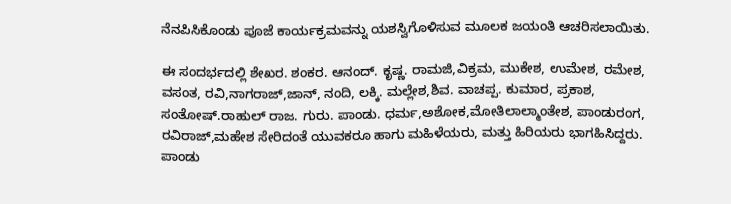ನೆನಪಿಸಿಕೊಂಡು ಪೂಜೆ ಕಾರ್ಯಕ್ರಮವನ್ನು ಯಶಸ್ವಿಗೊಳಿಸುವ ಮೂಲಕ ಜಯಂತಿ ಆಚರಿಸಲಾಯಿತು.

ಈ ಸಂದರ್ಭದಲ್ಲಿ ಶೇಖರ. ಶಂಕರ. ಆನಂದ್. ಕೃಷ್ಣ. ರಾಮಜಿ,ವಿಕ್ರಮ, ಮುಕೇಶ, ಉಮೇಶ, ರಮೇಶ, ವಸಂತ, ರವಿ,ನಾಗರಾಜ್,ಜಾನ್, ನಂದಿ, ಲಕ್ಕಿ. ಮಲ್ಲೇಶ,ಶಿವ. ವಾಚಪ್ಪ. ಕುಮಾರ, ಪ್ರಕಾಶ, ಸಂತೋಷ್.ರಾಹುಲ್ ರಾಜ. ಗುರು. ಪಾಂಡು. ಧರ್ಮ,ಅಶೋಕ,ಮೋತಿಲಾಲ್ಮಾಂತೇಶ, ಪಾಂಡುರಂಗ, ರವಿರಾಜ್,ಮಹೇಶ ಸೇರಿದಂತೆ ಯುವಕರೂ ಹಾಗು ಮಹಿಳೆಯರು, ಮತ್ತು ಹಿರಿಯರು ಭಾಗಹಿಸಿದ್ದರು. ಪಾಂಡು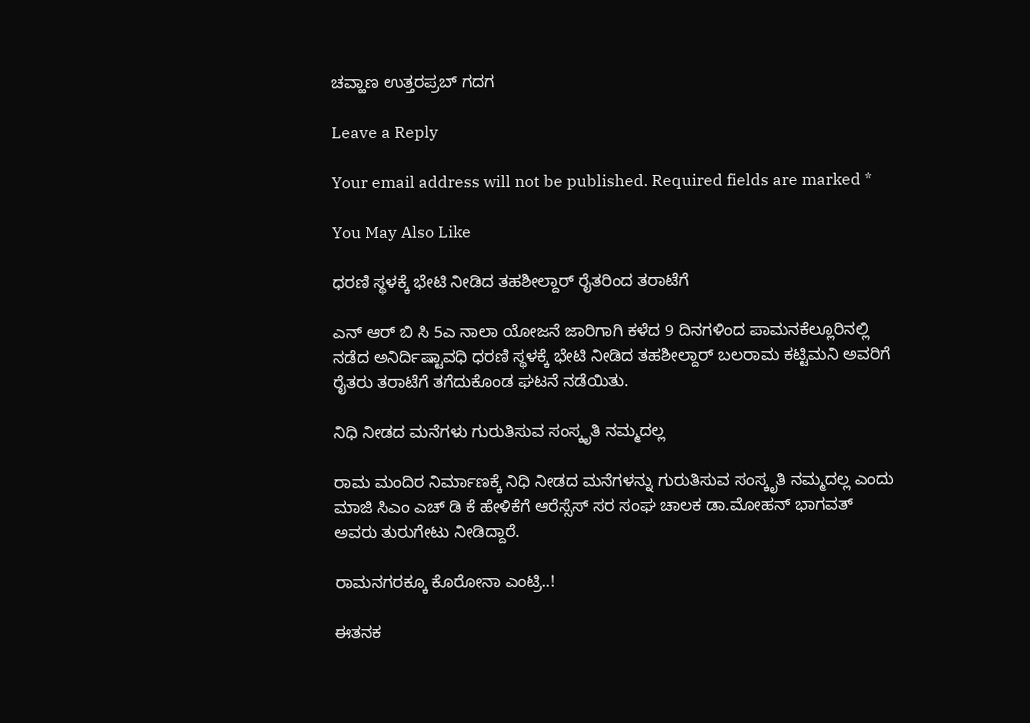ಚವ್ಹಾಣ ಉತ್ತರಪ್ರಬ್ ಗದಗ

Leave a Reply

Your email address will not be published. Required fields are marked *

You May Also Like

ಧರಣಿ ಸ್ಥಳಕ್ಕೆ ಭೇಟಿ ನೀಡಿದ ತಹಶೀಲ್ದಾರ್ ರೈತರಿಂದ ತರಾಟೆಗೆ

ಎನ್ ಆರ್ ಬಿ ಸಿ 5ಎ ನಾಲಾ ಯೋಜನೆ ಜಾರಿಗಾಗಿ ಕಳೆದ 9 ದಿನಗಳಿಂದ ಪಾಮನಕೆಲ್ಲೂರಿನಲ್ಲಿ ನಡೆದ ಅನಿರ್ದಿಷ್ಟಾವಧಿ ಧರಣಿ ಸ್ಥಳಕ್ಕೆ ಭೇಟಿ ನೀಡಿದ ತಹಶೀಲ್ದಾರ್ ಬಲರಾಮ ಕಟ್ಟಿಮನಿ ಅವರಿಗೆ ರೈತರು ತರಾಟೆಗೆ ತಗೆದುಕೊಂಡ ಘಟನೆ ನಡೆಯಿತು.

ನಿಧಿ ನೀಡದ ಮನೆಗಳು ಗುರುತಿಸುವ ಸಂಸ್ಕೃತಿ ನಮ್ಮದಲ್ಲ

ರಾಮ ಮಂದಿರ ನಿರ್ಮಾಣಕ್ಕೆ ನಿಧಿ ನೀಡದ ಮನೆಗಳನ್ನು ಗುರುತಿಸುವ ಸಂಸ್ಕೃತಿ ನಮ್ಮದಲ್ಲ ಎಂದು ಮಾಜಿ ಸಿಎಂ ಎಚ್ ಡಿ ಕೆ ಹೇಳಿಕೆಗೆ ಆರೆಸ್ಸೆಸ್ ಸರ ಸಂಘ ಚಾಲಕ ಡಾ.ಮೋಹನ್ ಭಾಗವತ್ ಅವರು ತುರುಗೇಟು ನೀಡಿದ್ದಾರೆ.

ರಾಮನಗರಕ್ಕೂ ಕೊರೋನಾ ಎಂಟ್ರಿ..!

ಈತನಕ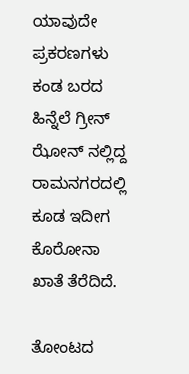ಯಾವುದೇ ಪ್ರಕರಣಗಳು ಕಂಡ ಬರದ ಹಿನ್ನೆಲೆ ಗ್ರೀನ್ ಝೋನ್ ನಲ್ಲಿದ್ದ ರಾಮನಗರದಲ್ಲಿ ಕೂಡ ಇದೀಗ ಕೊರೋನಾ ಖಾತೆ ತೆರೆದಿದೆ.

ತೋಂಟದ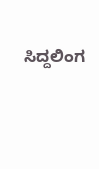ಸಿದ್ದಲಿಂಗ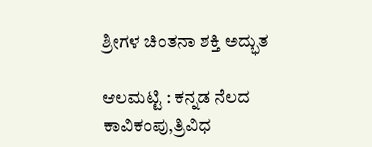ಶ್ರೀಗಳ ಚಿಂತನಾ ಶಕ್ತಿ ಅದ್ಭುತ

ಆಲಮಟ್ಟಿ : ಕನ್ನಡ ನೆಲದ ಕಾವಿಕಂಪು,ತ್ರಿವಿಧ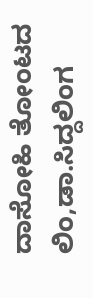ದಾಸೋಹಿ ತೋಂಟದ ಲಿಂ,ಡಾ.ಸಿದ್ದಲಿಂಗ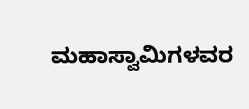ಮಹಾಸ್ವಾಮಿಗಳವರ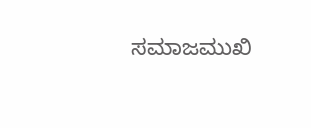ಸಮಾಜಮುಖಿ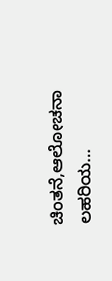ಚಿಂತನೆ,ಆಲೋಚನಾ ಲಹರಿಯ…